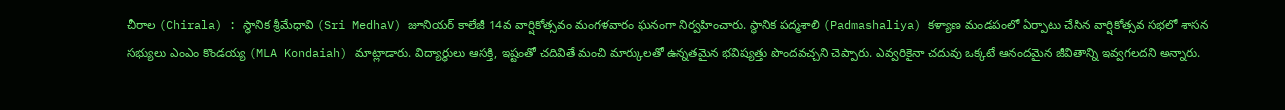చీరాల (Chirala) : స్థానిక శ్రీమేధావి (Sri MedhaV) జూనియర్ కాలేజీ 14వ వార్షికోత్సవం మంగళవారం ఘనంగా నిర్వహించారు. స్థానిక పద్మశాలి (Padmashaliya) కళ్యాణ మండపంలో ఏర్పాటు చేసిన వార్షికోత్సవ సభలో శాసన సభ్యులు ఎంఎం కొండయ్య (MLA Kondaiah) మాట్లాడారు. విద్యార్ధులు ఆసక్తి, ఇష్టంతో చదివితే మంచి మార్కులతో ఉన్నతమైన భవిష్యత్తు పొందవచ్చని చెప్పారు. ఎవ్వరికైనా చదువు ఒక్కటే ఆనందమైన జీవితాన్ని ఇవ్వగలదని అన్నారు.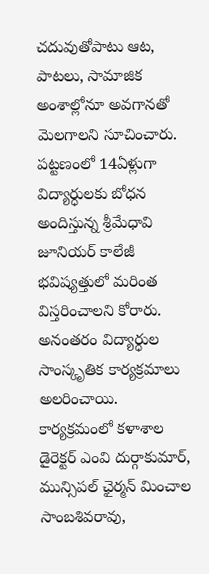చదువుతోపాటు ఆట, పాటలు, సామాజిక అంశాల్లోనూ అవగానతో మెలగాలని సూచించారు. పట్టణంలో 14ఏళ్లుగా విద్యార్ధులకు బోధన అందిస్తున్న శ్రీమేధావి జూనియర్ కాలేజీ భవిష్యత్తులో మరింత విస్తరించాలని కోరారు. అనంతరం విద్యార్ధుల సాంస్కృతిక కార్యక్రమాలు అలరించాయి. కార్యక్రమంలో కళాశాల డైరెక్టర్ ఎంవి దుర్గాకుమార్, మున్సిపల్ ఛైర్మన్ మించాల సాంబశివరావు,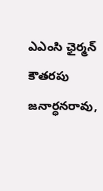ఎఎంసి ఛైర్మన్ కౌతరపు జనార్ధనరావు,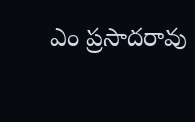ఎం ప్రసాదరావు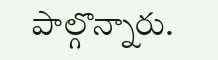పాల్గొన్నారు.